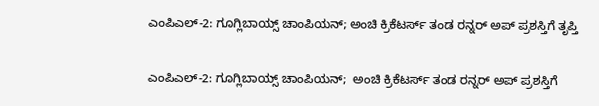ಎಂಪಿಎಲ್-2: ಗೂಗ್ಲಿಬಾಯ್ಸ್ ಚಾಂಪಿಯನ್; ಅಂಚಿ ಕ್ರಿಕೆಟರ್ಸ್ ತಂಡ ರನ್ನರ್ ಅಪ್ ಪ್ರಶಸ್ತಿಗೆ ತೃಪ್ತಿ

ಎಂಪಿಎಲ್-2: ಗೂಗ್ಲಿಬಾಯ್ಸ್ ಚಾಂಪಿಯನ್;  ಅಂಚಿ ಕ್ರಿಕೆಟರ್ಸ್ ತಂಡ ರನ್ನರ್ ಅಪ್ ಪ್ರಶಸ್ತಿಗೆ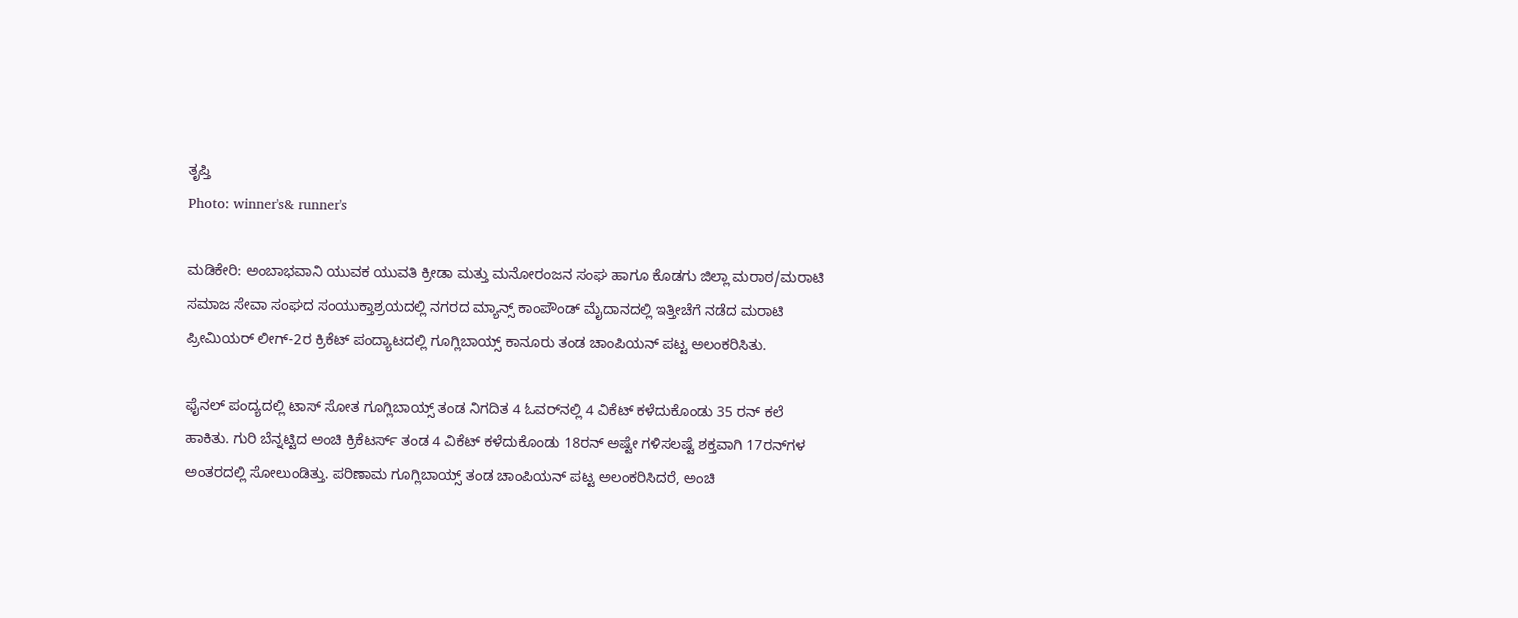ತೃಪ್ತಿ
Photo: winner's& runner's

ಮಡಿಕೇರಿ: ಅಂಬಾಭವಾನಿ ಯುವಕ ಯುವತಿ ಕ್ರೀಡಾ ಮತ್ತು ಮನೋರಂಜನ ಸಂಘ ಹಾಗೂ ಕೊಡಗು ಜಿಲ್ಲಾ ಮರಾಠ/ಮರಾಟಿ ಸಮಾಜ ಸೇವಾ ಸಂಘದ ಸಂಯುಕ್ತಾಶ್ರಯದಲ್ಲಿ ನಗರದ ಮ್ಯಾನ್ಸ್ ಕಾಂಪೌಂಡ್ ಮೈದಾನದಲ್ಲಿ ಇತ್ತೀಚೆಗೆ ನಡೆದ ಮರಾಟಿ ಪ್ರೀಮಿಯರ್ ಲೀಗ್-2ರ ಕ್ರಿಕೆಟ್ ಪಂದ್ಯಾಟದಲ್ಲಿ ಗೂಗ್ಲಿಬಾಯ್ಸ್ ಕಾನೂರು ತಂಡ ಚಾಂಪಿಯನ್ ಪಟ್ಟ ಅಲಂಕರಿಸಿತು.

ಫೈನಲ್ ಪಂದ್ಯದಲ್ಲಿ ಟಾಸ್ ಸೋತ ಗೂಗ್ಲಿಬಾಯ್ಸ್ ತಂಡ ನಿಗದಿತ 4 ಓವರ್‌ನಲ್ಲಿ 4 ವಿಕೆಟ್ ಕಳೆದುಕೊಂಡು 35 ರನ್ ಕಲೆ ಹಾಕಿತು. ಗುರಿ ಬೆನ್ನಟ್ಟಿದ ಅಂಚಿ ಕ್ರಿಕೆಟರ್ಸ್ ತಂಡ 4 ವಿಕೆಟ್ ಕಳೆದುಕೊಂಡು 18ರನ್ ಅಷ್ಟೇ ಗಳಿಸಲಷ್ಟೆ ಶಕ್ತವಾಗಿ 17ರನ್‌ಗಳ ಅಂತರದಲ್ಲಿ ಸೋಲುಂಡಿತ್ತು. ಪರಿಣಾಮ ಗೂಗ್ಲಿಬಾಯ್ಸ್ ತಂಡ ಚಾಂಪಿಯನ್ ಪಟ್ಟ ಅಲಂಕರಿಸಿದರೆ, ಅಂಚಿ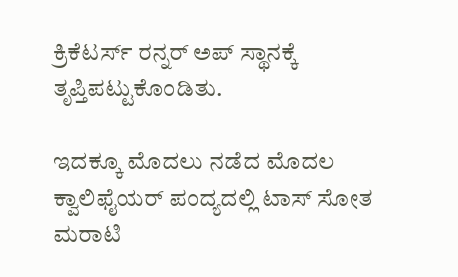ಕ್ರಿಕೆಟರ್ಸ್ ರನ್ನರ್ ಅಪ್ ಸ್ಥಾನಕ್ಕೆ ತೃಪ್ತಿಪಟ್ಟುಕೊಂಡಿತು.

ಇದಕ್ಕೂ ಮೊದಲು ನಡೆದ ಮೊದಲ ಕ್ವಾಲಿಫೈಯರ್ ಪಂದ್ಯದಲ್ಲಿ ಟಾಸ್ ಸೋತ ಮರಾಟಿ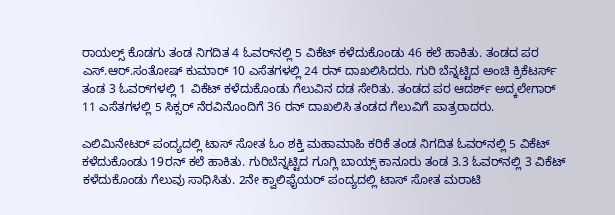ರಾಯಲ್ಸ್ ಕೊಡಗು ತಂಡ ನಿಗದಿತ 4 ಓವರ್‌ನಲ್ಲಿ 5 ವಿಕೆಟ್ ಕಳೆದುಕೊಂಡು 46 ಕಲೆ ಹಾಕಿತು. ತಂಡದ ಪರ ಎಸ್.ಆರ್.ಸಂತೋಷ್ ಕುಮಾರ್ 10 ಎಸೆತಗಳಲ್ಲಿ 24 ರನ್ ದಾಖಲಿಸಿದರು. ಗುರಿ ಬೆನ್ನಟ್ಟಿದ ಅಂಚಿ ಕ್ರಿಕೆಟರ್ಸ್ ತಂಡ 3 ಓವರ್‌ಗಳಲ್ಲಿ 1 ವಿಕೆಟ್ ಕಳೆದುಕೊಂಡು ಗೆಲುವಿನ ದಡ ಸೇರಿತು. ತಂಡದ ಪರ ಆದರ್ಶ್ ಅದ್ಕಲೇಗಾರ್ 11 ಎಸೆತಗಳಲ್ಲಿ 5 ಸಿಕ್ಸರ್ ನೆರವಿನೊಂದಿಗೆ 36 ರನ್ ದಾಖಲಿಸಿ ತಂಡದ ಗೆಲುವಿಗೆ ಪಾತ್ರರಾದರು.

ಎಲಿಮಿನೇಟರ್ ಪಂದ್ಯದಲ್ಲಿ ಟಾಸ್ ಸೋತ ಓಂ ಶಕ್ತಿ ಮಹಾಮಾಹಿ ಕರಿಕೆ ತಂಡ ನಿಗದಿತ ಓವರ್‌ನಲ್ಲಿ 5 ವಿಕೆಟ್ ಕಳೆದುಕೊಂಡು 19ರನ್ ಕಲೆ ಹಾಕಿತು. ಗುರಿಬೆನ್ನಟ್ಟಿದ ಗೂಗ್ಲಿ ಬಾಯ್ಸ್ ಕಾನೂರು ತಂಡ 3.3 ಓವರ್‌ನಲ್ಲಿ 3 ವಿಕೆಟ್ ಕಳೆದುಕೊಂಡು ಗೆಲುವು ಸಾಧಿಸಿತು. 2ನೇ ಕ್ವಾಲಿಫೈಯರ್ ಪಂದ್ಯದಲ್ಲಿ ಟಾಸ್ ಸೋತ ಮರಾಟಿ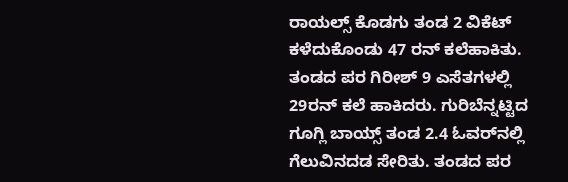ರಾಯಲ್ಸ್ ಕೊಡಗು ತಂಡ 2 ವಿಕೆಟ್ ಕಳೆದುಕೊಂಡು 47 ರನ್ ಕಲೆಹಾಕಿತು. ತಂಡದ ಪರ ಗಿರೀಶ್ 9 ಎಸೆತಗಳಲ್ಲಿ 29ರನ್ ಕಲೆ ಹಾಕಿದರು. ಗುರಿಬೆನ್ನಟ್ಟಿದ ಗೂಗ್ಲಿ ಬಾಯ್ಸ್ ತಂಡ 2.4 ಓವರ್‌ನಲ್ಲಿ ಗೆಲುವಿನದಡ ಸೇರಿತು. ತಂಡದ ಪರ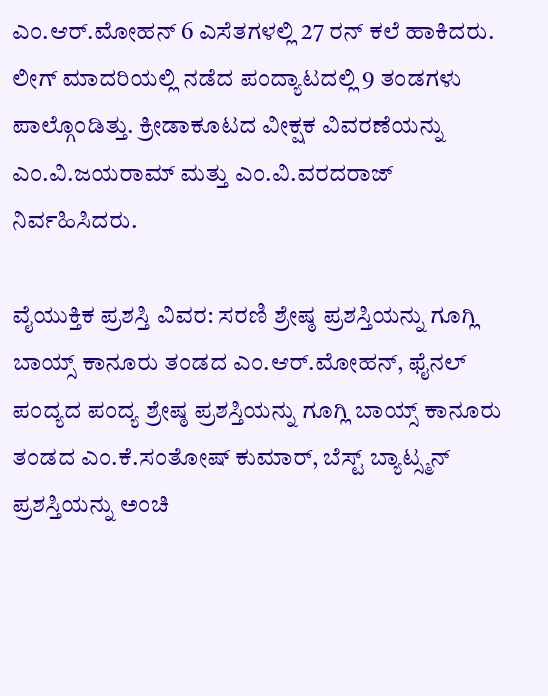ಎಂ.ಆರ್.ಮೋಹನ್ 6 ಎಸೆತಗಳಲ್ಲಿ 27 ರನ್ ಕಲೆ ಹಾಕಿದರು. ಲೀಗ್ ಮಾದರಿಯಲ್ಲಿ ನಡೆದ ಪಂದ್ಯಾಟದಲ್ಲಿ 9 ತಂಡಗಳು ಪಾಲ್ಗೊಂಡಿತ್ತು. ಕ್ರೀಡಾಕೂಟದ ವೀಕ್ಷಕ ವಿವರಣೆಯನ್ನು ಎಂ.ವಿ.ಜಯರಾಮ್ ಮತ್ತು ಎಂ.ವಿ.ವರದರಾಜ್ ನಿರ್ವಹಿಸಿದರು.

ವೈಯುಕ್ತಿಕ ಪ್ರಶಸ್ತಿ ವಿವರ: ಸರಣಿ ಶ್ರೇಷ್ಠ ಪ್ರಶಸ್ತಿಯನ್ನು ಗೂಗ್ಲಿ ಬಾಯ್ಸ್ ಕಾನೂರು ತಂಡದ ಎಂ.ಆರ್.ಮೋಹನ್, ಫೈನಲ್ ಪಂದ್ಯದ ಪಂದ್ಯ ಶ್ರೇಷ್ಠ ಪ್ರಶಸ್ತಿಯನ್ನು ಗೂಗ್ಲಿ ಬಾಯ್ಸ್ ಕಾನೂರು ತಂಡದ ಎಂ.ಕೆ.ಸಂತೋಷ್ ಕುಮಾರ್, ಬೆಸ್ಟ್ ಬ್ಯಾಟ್ಸ್ಮನ್ ಪ್ರಶಸ್ತಿಯನ್ನು ಅಂಚಿ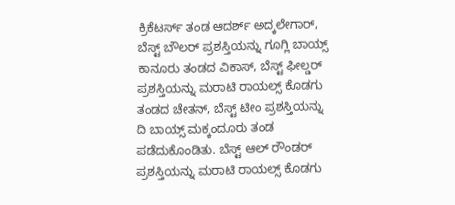ಕ್ರಿಕೆಟರ್ಸ್ ತಂಡ ಆದರ್ಶ್ ಅದ್ಕಲೇಗಾರ್, ಬೆಸ್ಟ್ ಬೌಲರ್ ಪ್ರಶಸ್ತಿಯನ್ನು ಗೂಗ್ಲಿ ಬಾಯ್ಸ್ ಕಾನೂರು ತಂಡದ ವಿಕಾಸ್, ಬೆಸ್ಟ್ ಫೀಲ್ಡರ್ ಪ್ರಶಸ್ತಿಯನ್ನು ಮರಾಟಿ ರಾಯಲ್ಸ್ ಕೊಡಗು ತಂಡದ ಚೇತನ್, ಬೆಸ್ಟ್ ಟೀಂ ಪ್ರಶಸ್ತಿಯನ್ನು ದಿ ಬಾಯ್ಸ್ ಮಕ್ಕಂದೂರು ತಂಡ ಪಡೆದುಕೊಂಡಿತು. ಬೆಸ್ಟ್ ಆಲ್ ರೌಂಡರ್ ಪ್ರಶಸ್ತಿಯನ್ನು ಮರಾಟಿ ರಾಯಲ್ಸ್ ಕೊಡಗು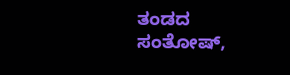ತಂಡದ ಸಂತೋಷ್,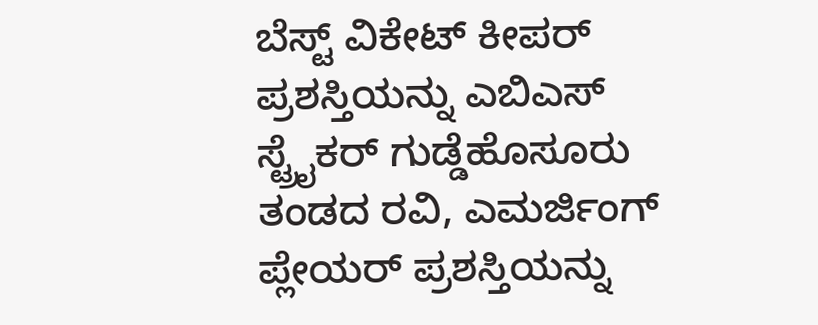ಬೆಸ್ಟ್ ವಿಕೇಟ್ ಕೀಪರ್ ಪ್ರಶಸ್ತಿಯನ್ನು ಎಬಿಎಸ್ ಸ್ಟ್ರೈಕರ್ ಗುಡ್ಡೆಹೊಸೂರು ತಂಡದ ರವಿ, ಎಮರ್ಜಿಂಗ್ ಪ್ಲೇಯರ್ ಪ್ರಶಸ್ತಿಯನ್ನು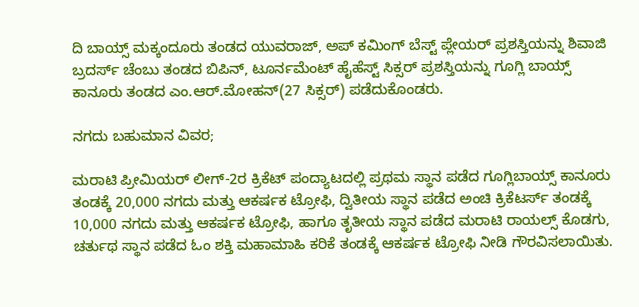ದಿ ಬಾಯ್ಸ್ ಮಕ್ಕಂದೂರು ತಂಡದ ಯುವರಾಜ್, ಅಪ್ ಕಮಿಂಗ್ ಬೆಸ್ಟ್ ಪ್ಲೇಯರ್ ಪ್ರಶಸ್ತಿಯನ್ನು ಶಿವಾಜಿ ಬ್ರದರ್ಸ್ ಚೆಂಬು ತಂಡದ ಬಿಪಿನ್, ಟೂರ್ನಮೆಂಟ್ ಹೈಹೆಸ್ಟ್ ಸಿಕ್ಸರ್ ಪ್ರಶಸ್ತಿಯನ್ನು ಗೂಗ್ಲಿ ಬಾಯ್ಸ್ ಕಾನೂರು ತಂಡದ ಎಂ.ಆರ್.ಮೋಹನ್(27 ಸಿಕ್ಸರ್) ಪಡೆದುಕೊಂಡರು.

ನಗದು ಬಹುಮಾನ ವಿವರ;

ಮರಾಟಿ ಪ್ರೀಮಿಯರ್ ಲೀಗ್-2ರ ಕ್ರಿಕೆಟ್ ಪಂದ್ಯಾಟದಲ್ಲಿ ಪ್ರಥಮ ಸ್ಥಾನ ಪಡೆದ ಗೂಗ್ಲಿಬಾಯ್ಸ್ ಕಾನೂರು ತಂಡಕ್ಕೆ 20,000 ನಗದು ಮತ್ತು ಆಕರ್ಷಕ ಟ್ರೋಫಿ, ದ್ವಿತೀಯ ಸ್ಥಾನ ಪಡೆದ ಅಂಚಿ ಕ್ರಿಕೆಟರ್ಸ್ ತಂಡಕ್ಕೆ 10,000 ನಗದು ಮತ್ತು ಆಕರ್ಷಕ ಟ್ರೋಫಿ, ಹಾಗೂ ತೃತೀಯ ಸ್ಥಾನ ಪಡೆದ ಮರಾಟಿ ರಾಯಲ್ಸ್ ಕೊಡಗು, ಚರ್ತುಥ ಸ್ಥಾನ ಪಡೆದ ಓಂ ಶಕ್ತಿ ಮಹಾಮಾಹಿ ಕರಿಕೆ ತಂಡಕ್ಕೆ ಆಕರ್ಷಕ ಟ್ರೋಫಿ ನೀಡಿ ಗೌರವಿಸಲಾಯಿತು.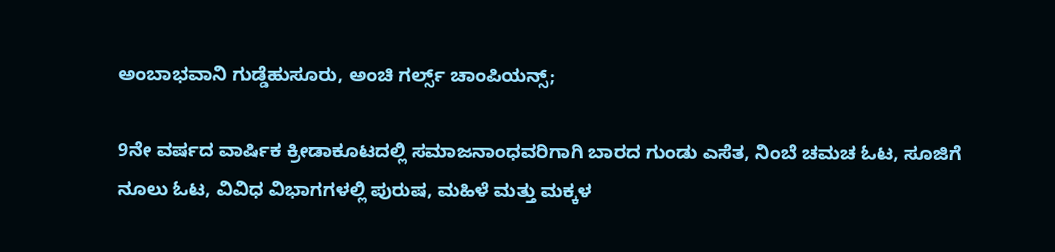ಅಂಬಾಭವಾನಿ ಗುಡ್ಡೆಹುಸೂರು, ಅಂಚಿ ಗರ್ಲ್ಸ್ ಚಾಂಪಿಯನ್ಸ್;

9ನೇ ವರ್ಷದ ವಾರ್ಷಿಕ ಕ್ರೀಡಾಕೂಟದಲ್ಲಿ ಸಮಾಜನಾಂಧವರಿಗಾಗಿ ಬಾರದ ಗುಂಡು ಎಸೆತ, ನಿಂಬೆ ಚಮಚ ಓಟ, ಸೂಜಿಗೆ ನೂಲು ಓಟ, ವಿವಿಧ ವಿಭಾಗಗಳಲ್ಲಿ ಪುರುಷ, ಮಹಿಳೆ ಮತ್ತು ಮಕ್ಕಳ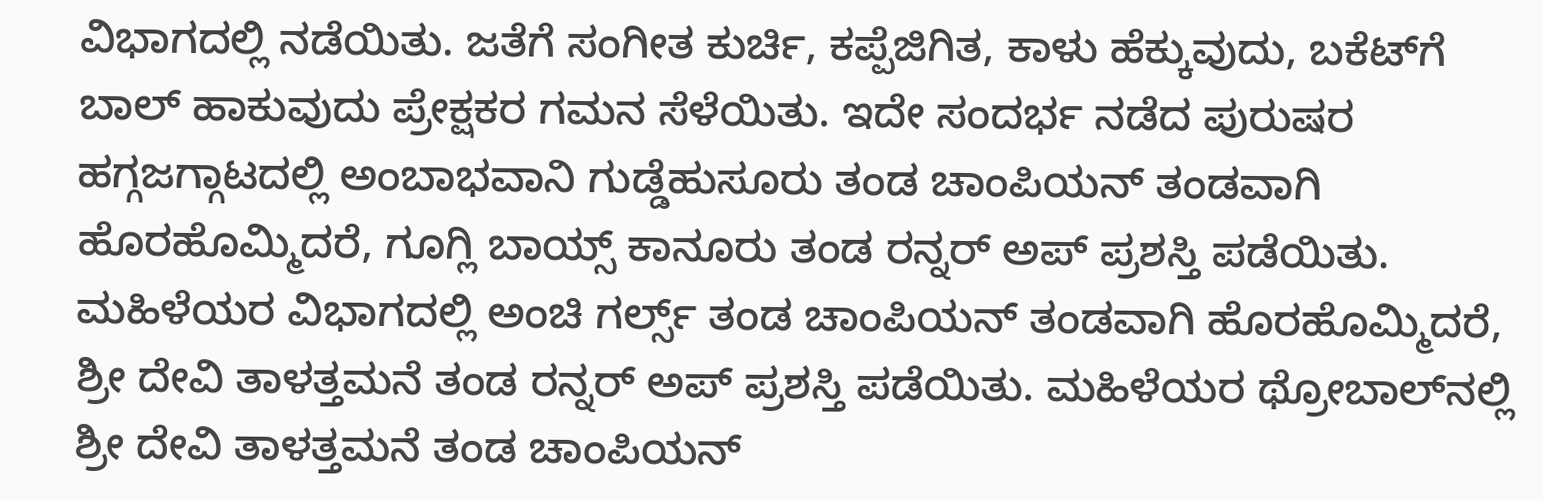ವಿಭಾಗದಲ್ಲಿ ನಡೆಯಿತು. ಜತೆಗೆ ಸಂಗೀತ ಕುರ್ಚಿ, ಕಪ್ಪೆಜಿಗಿತ, ಕಾಳು ಹೆಕ್ಕುವುದು, ಬಕೆಟ್‌ಗೆ ಬಾಲ್ ಹಾಕುವುದು ಪ್ರೇಕ್ಷಕರ ಗಮನ ಸೆಳೆಯಿತು. ಇದೇ ಸಂದರ್ಭ ನಡೆದ ಪುರುಷರ ಹಗ್ಗಜಗ್ಗಾಟದಲ್ಲಿ ಅಂಬಾಭವಾನಿ ಗುಡ್ಡೆಹುಸೂರು ತಂಡ ಚಾಂಪಿಯನ್ ತಂಡವಾಗಿ ಹೊರಹೊಮ್ಮಿದರೆ, ಗೂಗ್ಲಿ ಬಾಯ್ಸ್ ಕಾನೂರು ತಂಡ ರನ್ನರ್ ಅಪ್ ಪ್ರಶಸ್ತಿ ಪಡೆಯಿತು. ಮಹಿಳೆಯರ ವಿಭಾಗದಲ್ಲಿ ಅಂಚಿ ಗರ್ಲ್ಸ್ ತಂಡ ಚಾಂಪಿಯನ್ ತಂಡವಾಗಿ ಹೊರಹೊಮ್ಮಿದರೆ, ಶ್ರೀ ದೇವಿ ತಾಳತ್ತಮನೆ ತಂಡ ರನ್ನರ್ ಅಪ್ ಪ್ರಶಸ್ತಿ ಪಡೆಯಿತು. ಮಹಿಳೆಯರ ಥ್ರೋಬಾಲ್‌ನಲ್ಲಿ ಶ್ರೀ ದೇವಿ ತಾಳತ್ತಮನೆ ತಂಡ ಚಾಂಪಿಯನ್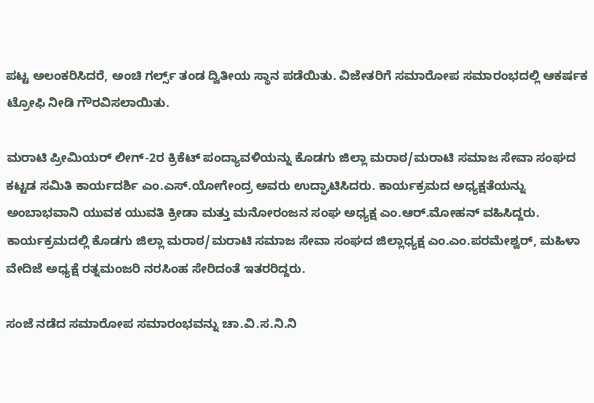ಪಟ್ಟ ಅಲಂಕರಿಸಿದರೆ, ಅಂಚಿ ಗರ್ಲ್ಸ್ ತಂಡ ದ್ವಿತೀಯ ಸ್ಥಾನ ಪಡೆಯಿತು. ವಿಜೇತರಿಗೆ ಸಮಾರೋಪ ಸಮಾರಂಭದಲ್ಲಿ ಆಕರ್ಷಕ ಟ್ರೋಫಿ ನೀಡಿ ಗೌರವಿಸಲಾಯಿತು.

ಮರಾಟಿ ಪ್ರೀಮಿಯರ್ ಲೀಗ್-2ರ ಕ್ರಿಕೆಟ್ ಪಂದ್ಯಾವಳಿಯನ್ನು ಕೊಡಗು ಜಿಲ್ಲಾ ಮರಾಠ/ಮರಾಟಿ ಸಮಾಜ ಸೇವಾ ಸಂಘದ ಕಟ್ಟಡ ಸಮಿತಿ ಕಾರ್ಯದರ್ಶಿ ಎಂ.ಎಸ್.ಯೋಗೇಂದ್ರ ಅವರು ಉದ್ಘಾಟಿಸಿದರು. ಕಾರ್ಯಕ್ರಮದ ಅಧ್ಯಕ್ಷತೆಯನ್ನು ಅಂಬಾಭವಾನಿ ಯುವಕ ಯುವತಿ ಕ್ರೀಡಾ ಮತ್ತು ಮನೋರಂಜನ ಸಂಘ ಅಧ್ಯಕ್ಷ ಎಂ.ಆರ್.ಮೋಹನ್ ವಹಿಸಿದ್ದರು. ಕಾರ್ಯಕ್ರಮದಲ್ಲಿ ಕೊಡಗು ಜಿಲ್ಲಾ ಮರಾಠ/ಮರಾಟಿ ಸಮಾಜ ಸೇವಾ ಸಂಘದ ಜಿಲ್ಲಾಧ್ಯಕ್ಷ ಎಂ.ಎಂ.ಪರಮೇಶ್ವರ್, ಮಹಿಳಾ ವೇದಿಜೆ ಅಧ್ಯಕ್ಷೆ ರತ್ನಮಂಜರಿ ನರಸಿಂಹ ಸೇರಿದಂತೆ ಇತರರಿದ್ದರು.

ಸಂಜೆ ನಡೆದ ಸಮಾರೋಪ ಸಮಾರಂಭವನ್ನು ಚಾ.ವಿ.ಸ.ನಿ.ನಿ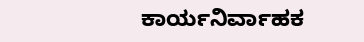ಕಾರ್ಯನಿರ್ವಾಹಕ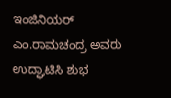ಇಂಜಿನಿಯರ್ ಎಂ.ರಾಮಚಂದ್ರ ಅವರು ಉದ್ಘಾಟಿಸಿ ಶುಭ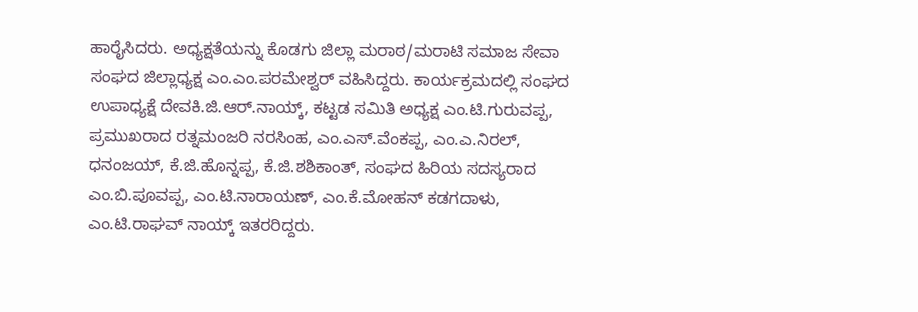ಹಾರೈಸಿದರು. ಅಧ್ಯಕ್ಷತೆಯನ್ನು ಕೊಡಗು ಜಿಲ್ಲಾ ಮರಾಠ/ಮರಾಟಿ ಸಮಾಜ ಸೇವಾ ಸಂಘದ ಜಿಲ್ಲಾಧ್ಯಕ್ಷ ಎಂ.ಎಂ.ಪರಮೇಶ್ವರ್ ವಹಿಸಿದ್ದರು. ಕಾರ್ಯಕ್ರಮದಲ್ಲಿ ಸಂಘದ ಉಪಾಧ್ಯಕ್ಷೆ ದೇವಕಿ.ಜಿ.ಆರ್.ನಾಯ್ಕ್, ಕಟ್ಟಡ ಸಮಿತಿ ಅಧ್ಯಕ್ಷ ಎಂ.ಟಿ.ಗುರುವಪ್ಪ, ಪ್ರಮುಖರಾದ ರತ್ನಮಂಜರಿ ನರಸಿಂಹ, ಎಂ.ಎಸ್.ವೆಂಕಪ್ಪ, ಎಂ.ಎ.ನಿರಲ್, ಧನಂಜಯ್, ಕೆ.ಜಿ.ಹೊನ್ನಪ್ಪ, ಕೆ.ಜಿ.ಶಶಿಕಾಂತ್, ಸಂಘದ ಹಿರಿಯ ಸದಸ್ಯರಾದ ಎಂ.ಬಿ.ಪೂವಪ್ಪ, ಎಂ.ಟಿ.ನಾರಾಯಣ್, ಎಂ.ಕೆ.ಮೋಹನ್ ಕಡಗದಾಳು, ಎಂ.ಟಿ.ರಾಘವ್ ನಾಯ್ಕ್ ಇತರರಿದ್ದರು.